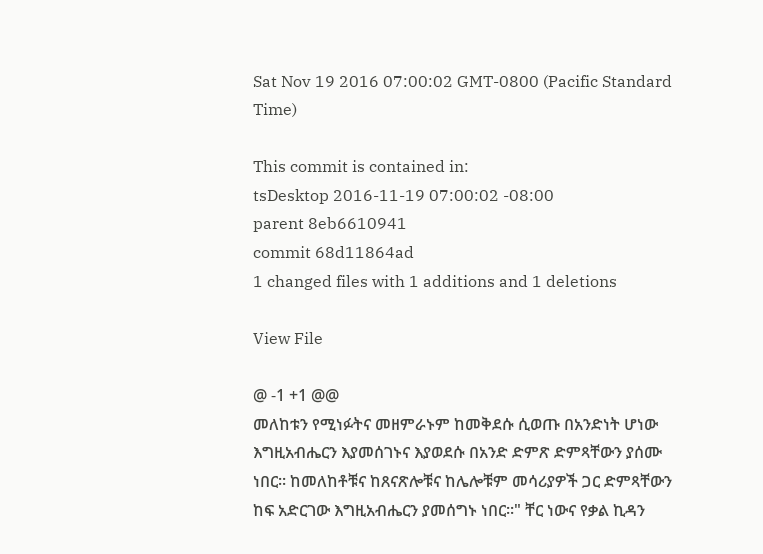Sat Nov 19 2016 07:00:02 GMT-0800 (Pacific Standard Time)

This commit is contained in:
tsDesktop 2016-11-19 07:00:02 -08:00
parent 8eb6610941
commit 68d11864ad
1 changed files with 1 additions and 1 deletions

View File

@ -1 +1 @@
መለከቱን የሚነፉትና መዘምራኑም ከመቅደሱ ሲወጡ በአንድነት ሆነው እግዚአብሔርን እያመሰገኑና እያወደሱ በአንድ ድምጽ ድምጻቸውን ያሰሙ ነበር፡፡ ከመለከቶቹና ከጸናጽሎቹና ከሌሎቹም መሳሪያዎች ጋር ድምጻቸውን ከፍ አድርገው እግዚአብሔርን ያመሰግኑ ነበር፡፡" ቸር ነውና የቃል ኪዳን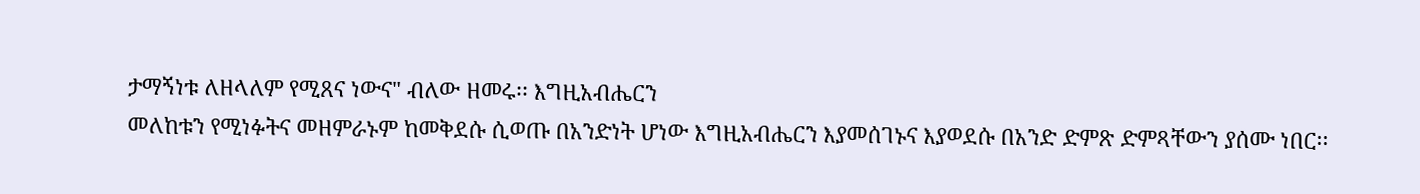ታማኝነቱ ለዘላለም የሚጸና ነውና" ብለው ዘመሩ፡፡ እግዚአብሔርን
መለከቱን የሚነፉትና መዘምራኑም ከመቅደሱ ሲወጡ በአንድነት ሆነው እግዚአብሔርን እያመሰገኑና እያወደሱ በአንድ ድምጽ ድምጻቸውን ያሰሙ ነበር፡፡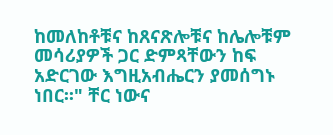ከመለከቶቹና ከጸናጽሎቹና ከሌሎቹም መሳሪያዎች ጋር ድምጻቸውን ከፍ አድርገው እግዚአብሔርን ያመሰግኑ ነበር፡፡" ቸር ነውና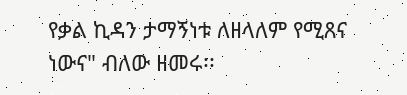የቃል ኪዳን ታማኝነቱ ለዘላለም የሚጸና ነውና" ብለው ዘመሩ፡፡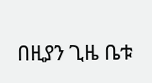በዚያን ጊዜ ቤቱ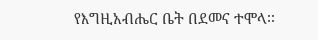የእግዚአብሔር ቤት በደመና ተሞላ፡፡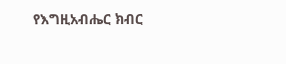የእግዚአብሔር ክብር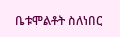ቤቱሞልቶት ስለነበር